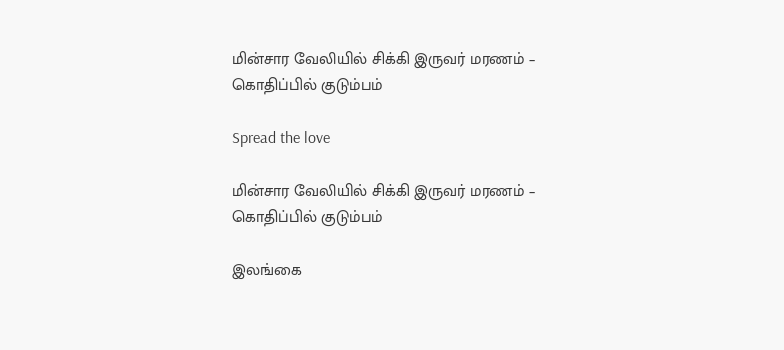மின்சார வேலியில் சிக்கி இருவர் மரணம் – கொதிப்பில் குடும்பம்

Spread the love

மின்சார வேலியில் சிக்கி இருவர் மரணம் – கொதிப்பில் குடும்பம்

இலங்கை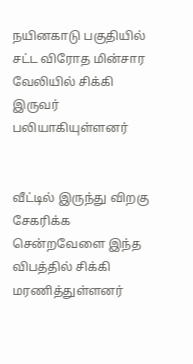நயினகாடு பகுதியில் சட்ட விரோத மின்சார வேலியில் சிக்கி இருவர் பலியாகியுள்ளனர்


வீட்டில் இருந்து விறகு சேகரிக்க சென்றவேளை இந்த விபத்தில் சிக்கி மரணித்துள்ளனர்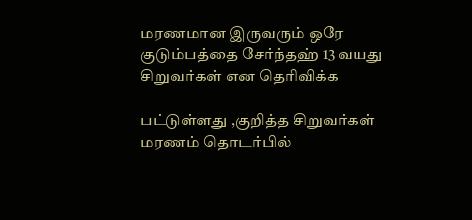மரணமான இருவரும் ஒரே குடும்பத்தை சேர்ந்தஹ் 13 வயது சிறுவர்கள் என தெரிவிக்க

பட்டுள்ளது ,குறித்த சிறுவர்கள் மரணம் தொடர்பில்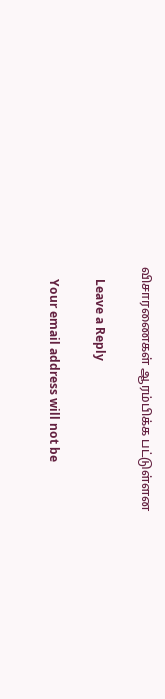விசாரணைகள் ஆரம்பிக்க பட்டுள்ளன

    Leave a Reply

    Your email address will not be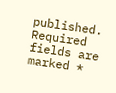published. Required fields are marked *